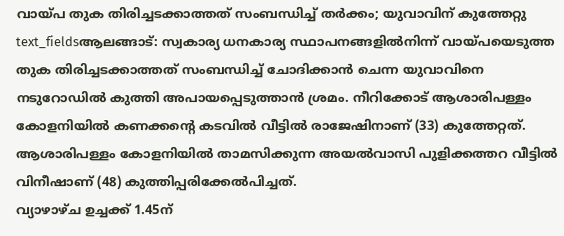വായ്പ തുക തിരിച്ചടക്കാത്തത് സംബന്ധിച്ച് തർക്കം; യുവാവിന് കുത്തേറ്റു
text_fieldsആലങ്ങാട്: സ്വകാര്യ ധനകാര്യ സ്ഥാപനങ്ങളിൽനിന്ന് വായ്പയെടുത്ത തുക തിരിച്ചടക്കാത്തത് സംബന്ധിച്ച് ചോദിക്കാൻ ചെന്ന യുവാവിനെ നടുറോഡിൽ കുത്തി അപായപ്പെടുത്താൻ ശ്രമം. നീറിക്കോട് ആശാരിപള്ളം കോളനിയിൽ കണക്കന്റെ കടവിൽ വീട്ടിൽ രാജേഷിനാണ് (33) കുത്തേറ്റത്. ആശാരിപള്ളം കോളനിയിൽ താമസിക്കുന്ന അയൽവാസി പുളിക്കത്തറ വീട്ടിൽ വിനീഷാണ് (48) കുത്തിപ്പരിക്കേൽപിച്ചത്.
വ്യാഴാഴ്ച ഉച്ചക്ക് 1.45ന്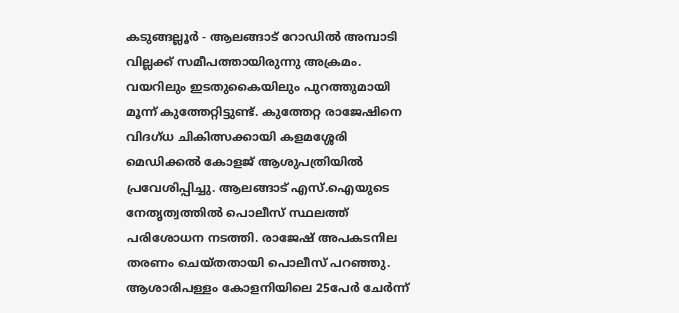കടുങ്ങല്ലൂർ - ആലങ്ങാട് റോഡിൽ അമ്പാടി വില്ലക്ക് സമീപത്തായിരുന്നു അക്രമം. വയറിലും ഇടതുകൈയിലും പുറത്തുമായി മൂന്ന് കുത്തേറ്റിട്ടുണ്ട്. കുത്തേറ്റ രാജേഷിനെ വിദഗ്ധ ചികിത്സക്കായി കളമശ്ശേരി മെഡിക്കൽ കോളജ് ആശുപത്രിയിൽ പ്രവേശിപ്പിച്ചു. ആലങ്ങാട് എസ്.ഐയുടെ നേതൃത്വത്തിൽ പൊലീസ് സ്ഥലത്ത് പരിശോധന നടത്തി. രാജേഷ് അപകടനില തരണം ചെയ്തതായി പൊലീസ് പറഞ്ഞു.
ആശാരിപള്ളം കോളനിയിലെ 25പേർ ചേർന്ന്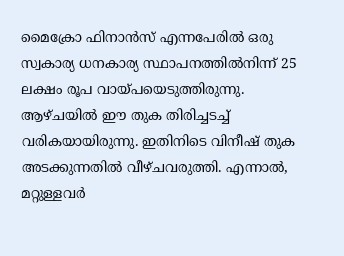മൈക്രോ ഫിനാൻസ് എന്നപേരിൽ ഒരു സ്വകാര്യ ധനകാര്യ സ്ഥാപനത്തിൽനിന്ന് 25 ലക്ഷം രൂപ വായ്പയെടുത്തിരുന്നു. ആഴ്ചയിൽ ഈ തുക തിരിച്ചടച്ച് വരികയായിരുന്നു. ഇതിനിടെ വിനീഷ് തുക അടക്കുന്നതിൽ വീഴ്ചവരുത്തി. എന്നാൽ, മറ്റുള്ളവർ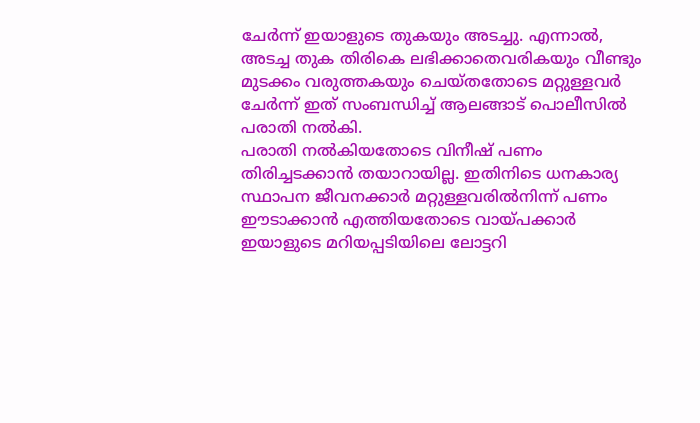ചേർന്ന് ഇയാളുടെ തുകയും അടച്ചു. എന്നാൽ, അടച്ച തുക തിരികെ ലഭിക്കാതെവരികയും വീണ്ടും മുടക്കം വരുത്തകയും ചെയ്തതോടെ മറ്റുള്ളവർ ചേർന്ന് ഇത് സംബന്ധിച്ച് ആലങ്ങാട് പൊലീസിൽ പരാതി നൽകി.
പരാതി നൽകിയതോടെ വിനീഷ് പണം തിരിച്ചടക്കാൻ തയാറായില്ല. ഇതിനിടെ ധനകാര്യ സ്ഥാപന ജീവനക്കാർ മറ്റുള്ളവരിൽനിന്ന് പണം ഈടാക്കാൻ എത്തിയതോടെ വായ്പക്കാർ ഇയാളുടെ മറിയപ്പടിയിലെ ലോട്ടറി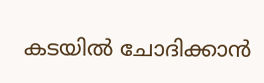കടയിൽ ചോദിക്കാൻ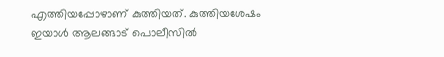എത്തിയപ്പോഴാണ് കുത്തിയത്. കുത്തിയശേഷം ഇയാൾ ആലങ്ങാട് പൊലീസിൽ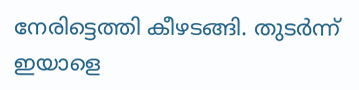നേരിട്ടെത്തി കീഴടങ്ങി. തുടർന്ന് ഇയാളെ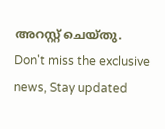അറസ്റ്റ് ചെയ്തു.
Don't miss the exclusive news, Stay updated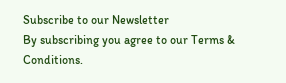Subscribe to our Newsletter
By subscribing you agree to our Terms & Conditions.